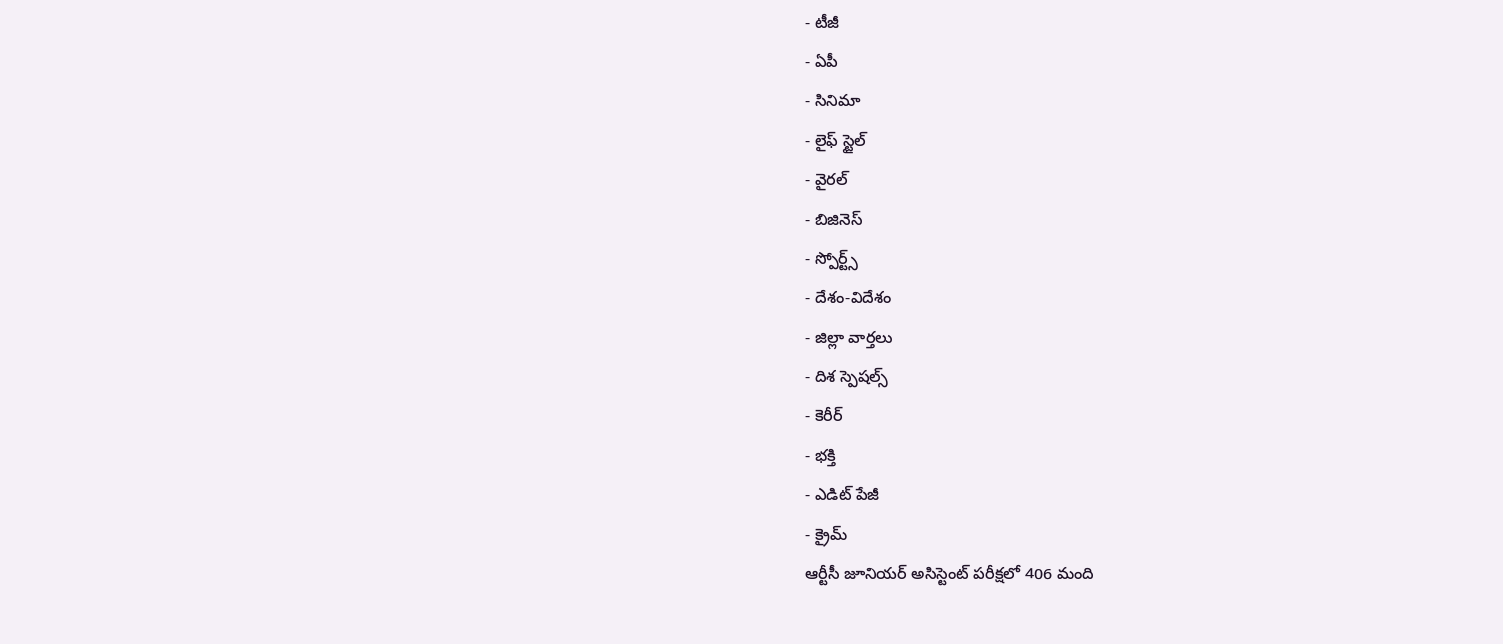- టీజీ
- ఏపీ
- సినిమా
- లైఫ్ స్టైల్
- వైరల్
- బిజినెస్
- స్పోర్ట్స్
- దేశం-విదేశం
- జిల్లా వార్తలు
- దిశ స్పెషల్స్
- కెరీర్
- భక్తి
- ఎడిట్ పేజీ
- క్రైమ్
ఆర్టీసీ జూనియర్ అసిస్టెంట్ పరీక్షలో 406 మంది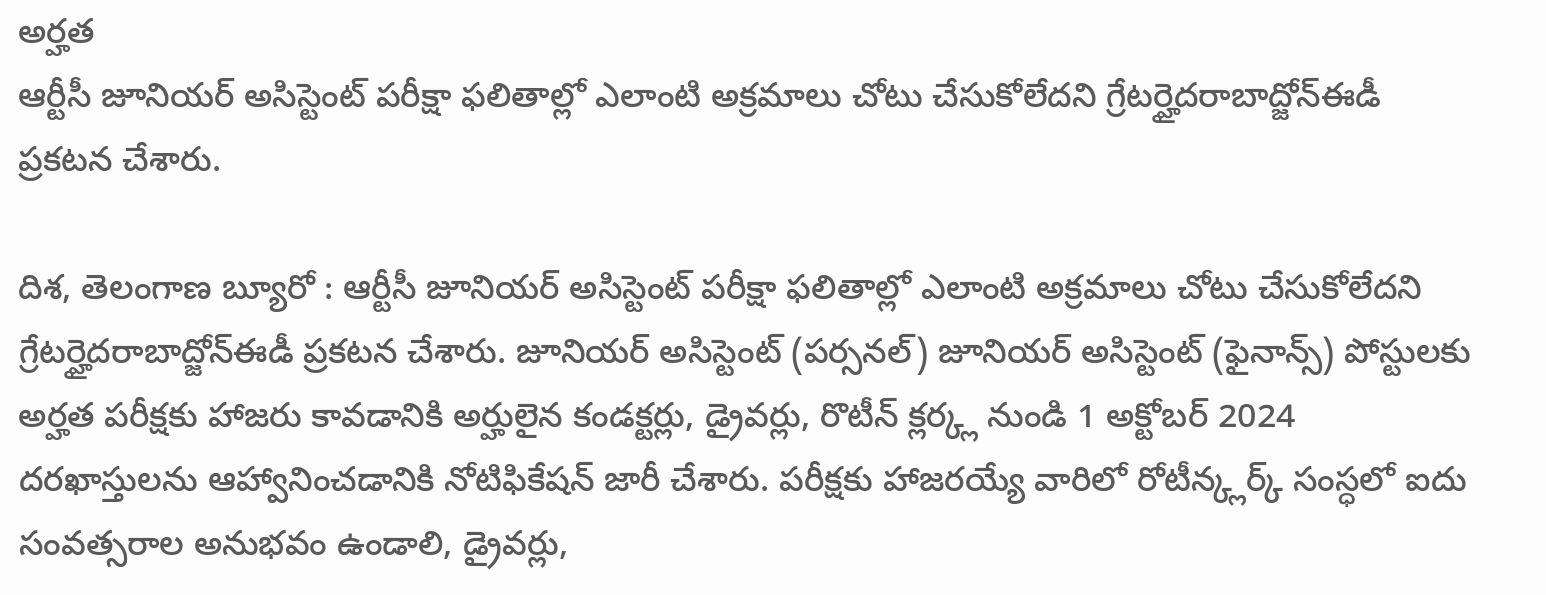అర్హత
ఆర్టీసీ జూనియర్ అసిస్టెంట్ పరీక్షా ఫలితాల్లో ఎలాంటి అక్రమాలు చోటు చేసుకోలేదని గ్రేటర్హైదరాబాద్జోన్ఈడీ ప్రకటన చేశారు.

దిశ, తెలంగాణ బ్యూరో : ఆర్టీసీ జూనియర్ అసిస్టెంట్ పరీక్షా ఫలితాల్లో ఎలాంటి అక్రమాలు చోటు చేసుకోలేదని గ్రేటర్హైదరాబాద్జోన్ఈడీ ప్రకటన చేశారు. జూనియర్ అసిస్టెంట్ (పర్సనల్) జూనియర్ అసిస్టెంట్ (ఫైనాన్స్) పోస్టులకు అర్హత పరీక్షకు హాజరు కావడానికి అర్హులైన కండక్టర్లు, డ్రైవర్లు, రొటీన్ క్లర్క్ల నుండి 1 అక్టోబర్ 2024 దరఖాస్తులను ఆహ్వానించడానికి నోటిఫికేషన్ జారీ చేశారు. పరీక్షకు హాజరయ్యే వారిలో రోటీన్క్లర్క్ సంస్ధలో ఐదు సంవత్సరాల అనుభవం ఉండాలి, డ్రైవర్లు,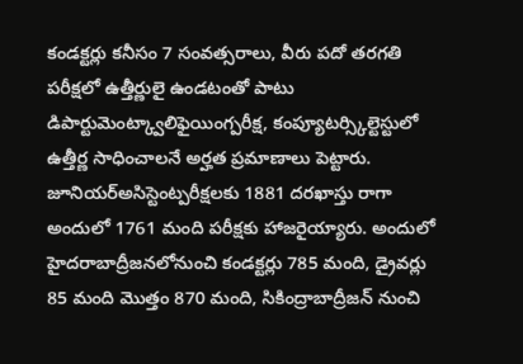కండక్టర్లు కనీసం 7 సంవత్సరాలు, వీరు పదో తరగతి పరీక్షలో ఉత్తీర్ణులై ఉండటంతో పాటు డిపార్టుమెంట్క్వాలిఫైయింగ్పరీక్ష, కంప్యూటర్స్కిల్టెస్టులో ఉత్తీర్ణ సాధించాలనే అర్హత ప్రమాణాలు పెట్టారు. జూనియర్అసిస్టెంట్పరీక్షలకు 1881 దరఖాస్తు రాగా అందులో 1761 మంది పరీక్షకు హాజరైయ్యారు. అందులో హైదరాబాద్రీజనలోనుంచి కండక్టర్లు 785 మంది, డ్రైవర్లు 85 మంది మొత్తం 870 మంది, సికింద్రాబాద్రీజన్ నుంచి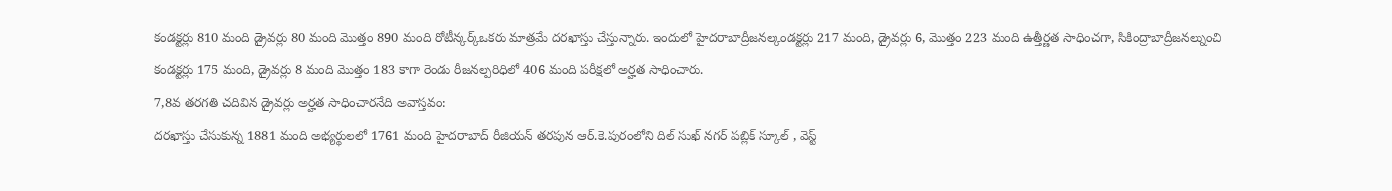కండక్టర్లు 810 మంది డ్రైవర్లు 80 మంది మొత్తం 890 మంది రోటీన్కర్క్ఒకరు మాత్రమే దరఖాస్తు చేస్తున్నారు. ఇందులో హైదరాబాద్రీజనల్కండక్టర్లు 217 మంది, డ్రైవర్లు 6, మొత్తం 223 మంది ఉత్తీర్ణత సాధించగా, సికింద్రాబాద్రీజనల్నుంచి కండక్టర్లు 175 మంది, డ్రైవర్లు 8 మంది మొత్తం 183 కాగా రెండు రీజనల్పరిధిలో 406 మంది పరీక్షలో అర్హత సాధించారు.
7,8వ తరగతి చదివిన డ్రైవర్లు అర్హత సాధించారనేది అవాస్తవం:
దరఖాస్తు చేసుకున్న 1881 మంది అభ్యర్థులలో 1761 మంది హైదరాబాద్ రీజియన్ తరపున ఆర్.కె.పురంలోని దిల్ సుఖ్ నగర్ పబ్లిక్ స్కూల్ , వెస్ట్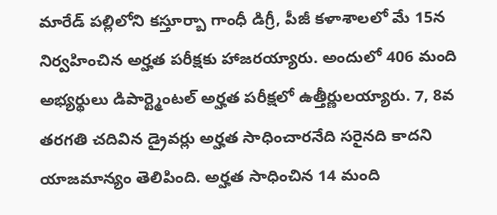మారేడ్ పల్లిలోని కస్తూర్బా గాంధీ డిగ్రీ, పీజీ కళాశాలలో మే 15న నిర్వహించిన అర్హత పరీక్షకు హాజరయ్యారు. అందులో 406 మంది అభ్యర్థులు డిపార్ట్మెంటల్ అర్హత పరీక్షలో ఉత్తీర్ణులయ్యారు. 7, 8వ తరగతి చదివిన డ్రైవర్లు అర్హత సాధించారనేది సరైనది కాదని యాజమాన్యం తెలిపింది. అర్హత సాధించిన 14 మంది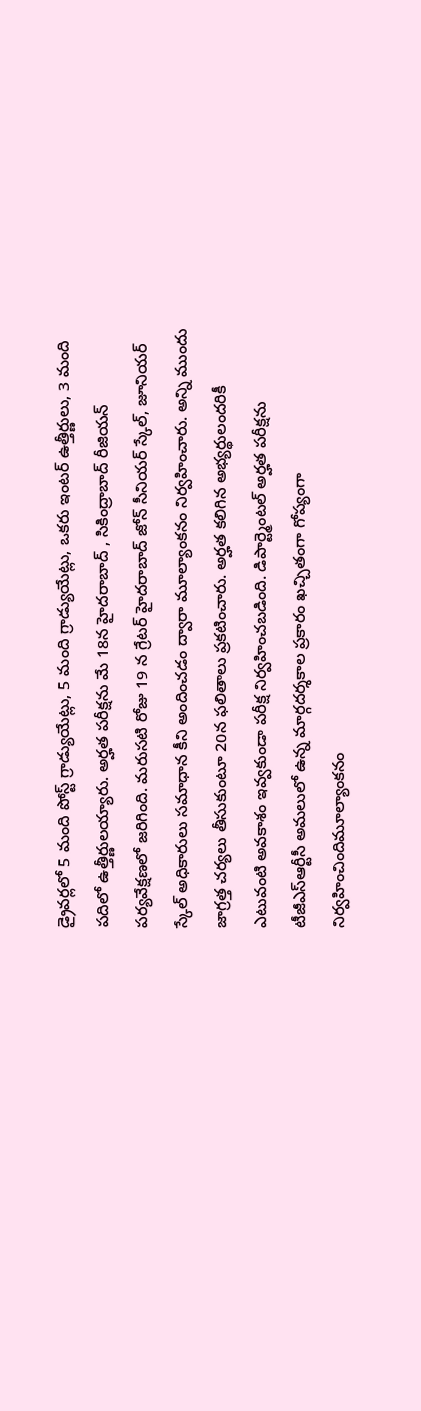డ్రైవర్లలో 5 మంది పోస్ట్ గ్రాడ్యుయేట్లు, 5 మంది గ్రాడ్యుయేట్లు, ఒకరు ఇంటర్ ఉత్తీర్ణులు, 3 మంది పదిలో ఉత్తీర్ణులయ్యారు. అర్హత పరీక్షను మే 18న హైదరాబాద్ , సికింద్రాబాద్ రీజియన్ పర్యవేక్షణలో జరిగింది. మరుసటి రోజు 19 న గ్రేటర్ హైదరాబాద్ జోన్ సీనియర్ స్కేల్, జూనియర్ స్కేల్ అధికారులు సమాధాన కీని అందించడం ద్వారా మూల్యాంకనం నిర్వహించారు. అన్ని ముందు జాగ్రత్త చర్యలు తీసుకుంటూ 20న ఫలితాలు ప్రకటించారు. అర్హత కలిగిన అభ్యర్థులందరికీ ఎటువంటి అవకాశం ఇవ్వకుండా పరీక్ష నిర్వహించబడింది. డిపార్ట్మెంటల్ అర్హత పరీక్షను టీజీఎస్ఆర్టీసీ అమలులో ఉన్న మార్గదర్శకాల ప్రకారం ఖచ్చితంగా గోప్యంగా నిర్వహించిందిమూల్యాంకనం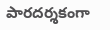పారదర్శకంగా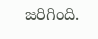జరిగింది.